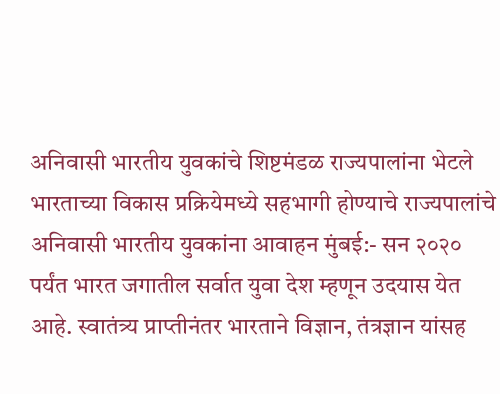अनिवासी भारतीय युवकांचे शिष्टमंडळ राज्यपालांना भेटले
भारताच्या विकास प्रक्रियेमध्ये सहभागी होण्याचे राज्यपालांचे अनिवासी भारतीय युवकांना आवाहन मुंबई:- सन २०२० पर्यंत भारत जगातील सर्वात युवा देश म्हणून उदयास येत आहे. स्वातंत्र्य प्राप्तीनंतर भारताने विज्ञान, तंत्रज्ञान यांसह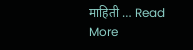माहिती … Read More